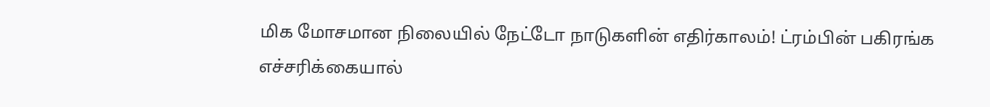மிக மோசமான நிலையில் நேட்டோ நாடுகளின் எதிர்காலம்! ட்ரம்பின் பகிரங்க எச்சரிக்கையால்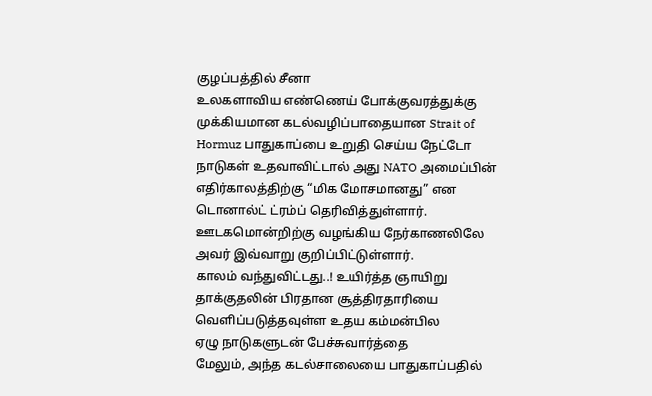குழப்பத்தில் சீனா
உலகளாவிய எண்ணெய் போக்குவரத்துக்கு முக்கியமான கடல்வழிப்பாதையான Strait of Hormuz பாதுகாப்பை உறுதி செய்ய நேட்டோ நாடுகள் உதவாவிட்டால் அது NATO அமைப்பின் எதிர்காலத்திற்கு “மிக மோசமானது” என டொனால்ட் ட்ரம்ப் தெரிவித்துள்ளார்.
ஊடகமொன்றிற்கு வழங்கிய நேர்காணலிலே அவர் இவ்வாறு குறிப்பிட்டுள்ளார்.
காலம் வந்துவிட்டது..! உயிர்த்த ஞாயிறு தாக்குதலின் பிரதான சூத்திரதாரியை வெளிப்படுத்தவுள்ள உதய கம்மன்பில
ஏழு நாடுகளுடன் பேச்சுவார்த்தை
மேலும், அந்த கடல்சாலையை பாதுகாப்பதில்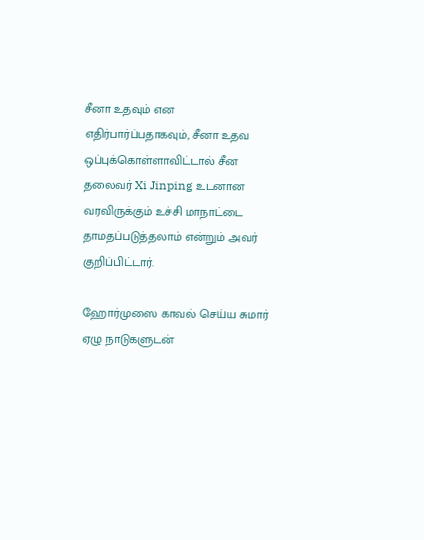சீனா உதவும் என எதிர்பார்ப்பதாகவும், சீனா உதவ ஒப்புக்கொள்ளாவிட்டால் சீன தலைவர் Xi Jinping உடனான வரவிருக்கும் உச்சி மாநாட்டை தாமதப்படுத்தலாம் என்றும் அவர் குறிப்பிட்டார்.

ஹோர்முஸை காவல் செய்ய சுமார் ஏழு நாடுகளுடன்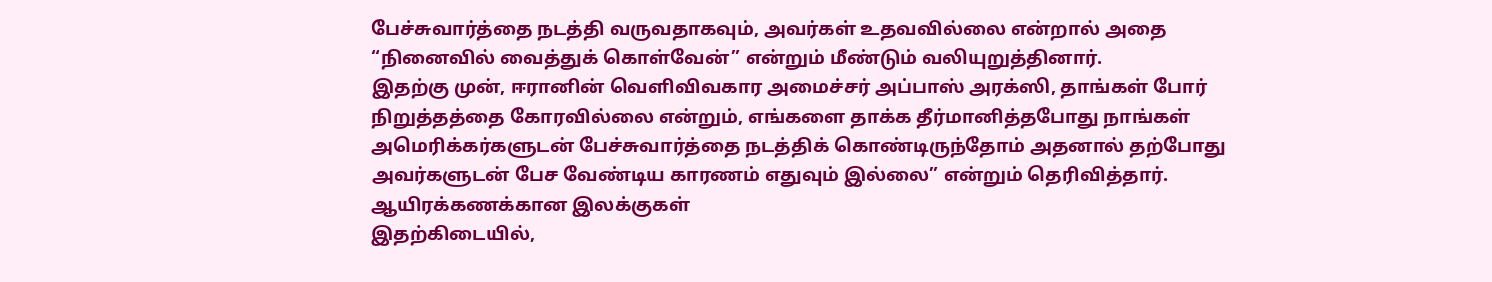பேச்சுவார்த்தை நடத்தி வருவதாகவும், அவர்கள் உதவவில்லை என்றால் அதை “நினைவில் வைத்துக் கொள்வேன்” என்றும் மீண்டும் வலியுறுத்தினார்.
இதற்கு முன், ஈரானின் வெளிவிவகார அமைச்சர் அப்பாஸ் அரக்ஸி, தாங்கள் போர் நிறுத்தத்தை கோரவில்லை என்றும், எங்களை தாக்க தீர்மானித்தபோது நாங்கள் அமெரிக்கர்களுடன் பேச்சுவார்த்தை நடத்திக் கொண்டிருந்தோம் அதனால் தற்போது அவர்களுடன் பேச வேண்டிய காரணம் எதுவும் இல்லை” என்றும் தெரிவித்தார்.
ஆயிரக்கணக்கான இலக்குகள்
இதற்கிடையில்,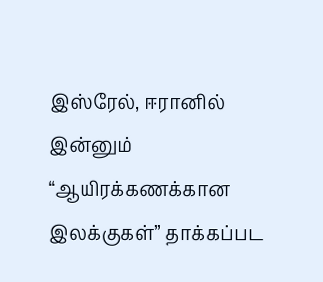இஸ்ரேல், ஈரானில் இன்னும் “ஆயிரக்கணக்கான இலக்குகள்” தாக்கப்பட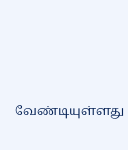வேண்டியுள்ளது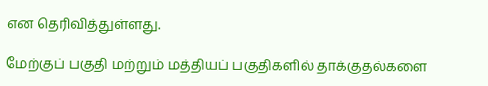என தெரிவித்துள்ளது.

மேற்குப் பகுதி மற்றும் மத்தியப் பகுதிகளில் தாக்குதல்களை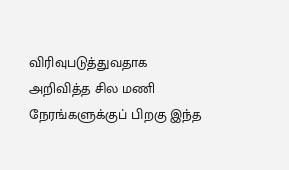விரிவுபடுத்துவதாக அறிவித்த சில மணி நேரங்களுக்குப் பிறகு இந்த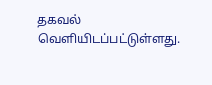தகவல் வெளியிடப்பட்டுள்ளது.